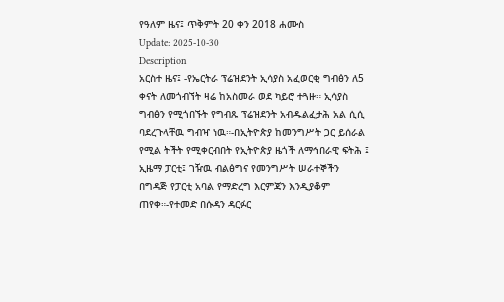የዓለም ዜና፤ ጥቅምት 20 ቀን 2018 ሐሙስ
Update: 2025-10-30
Description
አርስተ ዜና፤ -የኤርትራ ፕሬዝደንት ኢሳያስ አፈወርቂ ግብፅን ለ5 ቀናት ለመጎብኘት ዛሬ ከአስመራ ወደ ካይሮ ተጓዙ። ኢሳያስ ግብፅን የሚጎበኙት የግብጹ ፕሬዝደንት አብዱልፈታሕ አል ሲሲ ባደረጉላቸዉ ግብዣ ነዉ።-በኢትዮጵያ ከመንግሥት ጋር ይሰራል የሚል ትችት የሚቀርብበት የኢትዮጵያ ዜጎች ለማኅበራዊ ፍትሕ ፤ ኢዜማ ፓርቲ፤ ገዥዉ ብልፅግና የመንግሥት ሠራተኞችን በግዳጅ የፓርቲ አባል የማድረግ እርምጃን እንዲያቆም ጠየቀ።-የተመድ በሱዳን ዳርፉር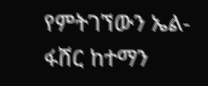የምትገኘውን ኤል-ፋሸር ከተማን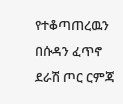የተቆጣጠረዉን በሱዳን ፈጥኖ ደራሽ ጦር ርምጃ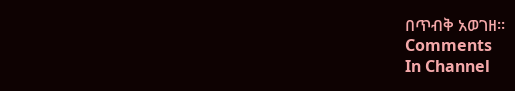በጥብቅ አወገዘ።
Comments
In Channel